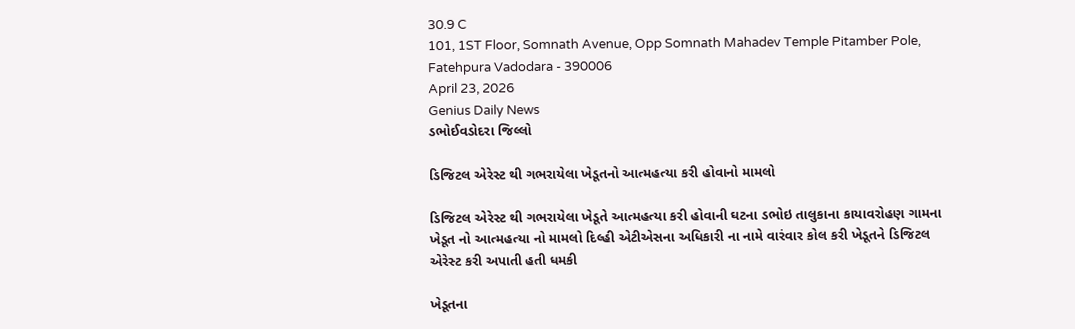30.9 C
101, 1ST Floor, Somnath Avenue, Opp Somnath Mahadev Temple Pitamber Pole, Fatehpura Vadodara - 390006
April 23, 2026
Genius Daily News
ડભોઈવડોદરા જિલ્લો

ડિજિટલ એરેસ્ટ થી ગભરાયેલા ખેડૂતનો આત્મહત્યા કરી હોવાનો મામલો

ડિજિટલ એરેસ્ટ થી ગભરાયેલા ખેડૂતે આત્મહત્યા કરી હોવાની ઘટના ડભોઇ તાલુકાના કાયાવરોહણ ગામના ખેડૂત નો આત્મહત્યા નો મામલો દિલ્હી એટીએસના અધિકારી ના નામે વારંવાર કોલ કરી ખેડૂતને ડિજિટલ એરેસ્ટ કરી અપાતી હતી ધમકી

ખેડૂતના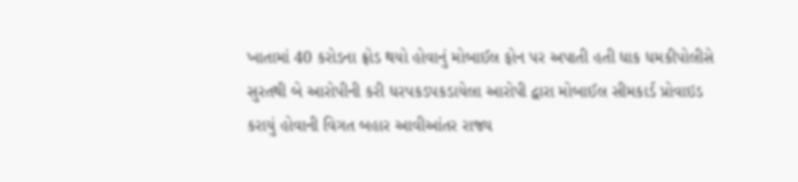ખાતામાં 40 કરોડના ફ્રોડ થયો હોવાનું મોબાઈલ ફોન પર અપાતી હતી ધાક ધમકીપોલીસે સુરતથી બે આરોપીની કરી ધરપકડપકડાયેલા આરોપી દ્વારા મોબાઈલ સીમકાર્ડ પ્રોવાઇડ કરાયું હોવાની વિગત બહાર આવીઆંતર રાજ્ય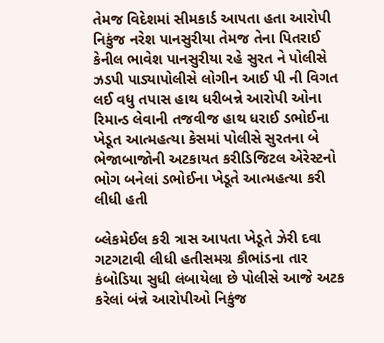તેમજ વિદેશમાં સીમકાર્ડ આપતા હતા આરોપી નિકુંજ નરેશ પાનસુરીયા તેમજ તેના પિતરાઈ કેનીલ ભાવેશ પાનસુરીયા રહે સુરત ને પોલીસે ઝડપી પાડ્યાપોલીસે લોગીન આઈ પી ની વિગત લઈ વધુ તપાસ હાથ ધરીબન્ને આરોપી ઓના રિમાન્ડ લેવાની તજવીજ હાથ ધરાઈ ડભોઈના ખેડૂત આત્મહત્યા કેસમાં પોલીસે સુરતના બે ભેજાબાજોની અટકાયત કરીડિજિટલ એરેસ્ટનો ભોગ બનેલાં ડભોઈના ખેડૂતે આત્મહત્યા કરી લીધી હતી

બ્લેકમેઈલ કરી ત્રાસ આપતા ખેડૂતે ઝેરી દવા ગટગટાવી લીધી હતીસમગ્ર કૌભાંડના તાર કંબોડિયા સુધી લંબાયેલા છે પોલીસે આજે અટક કરેલાં બંન્ને આરોપીઓ નિકુંજ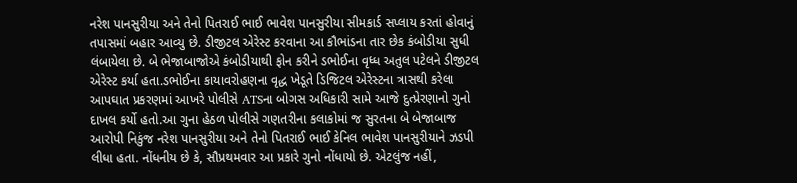નરેશ પાનસુરીયા અને તેનો પિતરાઈ ભાઈ ભાવેશ પાનસુરીયા સીમકાર્ડ સપ્લાય કરતાં હોવાનું તપાસમાં બહાર આવ્યુ છે. ડીજીટલ એરેસ્ટ કરવાના આ કૌભાંડના તાર છેક કંબોડીયા સુધી લંબાયેલા છે. બે ભેજાબાજોએ કંબોડીયાથી ફોન કરીને ડભોઈના વૃધ્ધ અતુલ પટેલને ડીજીટલ એરેસ્ટ કર્યા હતા.ડભોઈના કાયાવરોહણના વૃદ્ધ ખેડૂતે ડિજિટલ એરેસ્ટના ત્રાસથી કરેલા આપઘાત પ્રકરણમાં આખરે પોલીસે ATSના બોગસ અધિકારી સામે આજે દુત્પ્રેરણાનો ગુનો દાખલ કર્યો હતો.આ ગુના હેઠળ પોલીસે ગણતરીના કલાકોમાં જ સુરતના બે બેજાબાજ આરોપી નિકુંજ નરેશ પાનસુરીયા અને તેનો પિતરાઈ ભાઈ કેનિલ ભાવેશ પાનસુરીયાને ઝડપી લીધા હતા. નોંધનીય છે કે, સૌપ્રથમવાર આ પ્રકારે ગુનો નોંધાયો છે. એટલુંજ નહીં,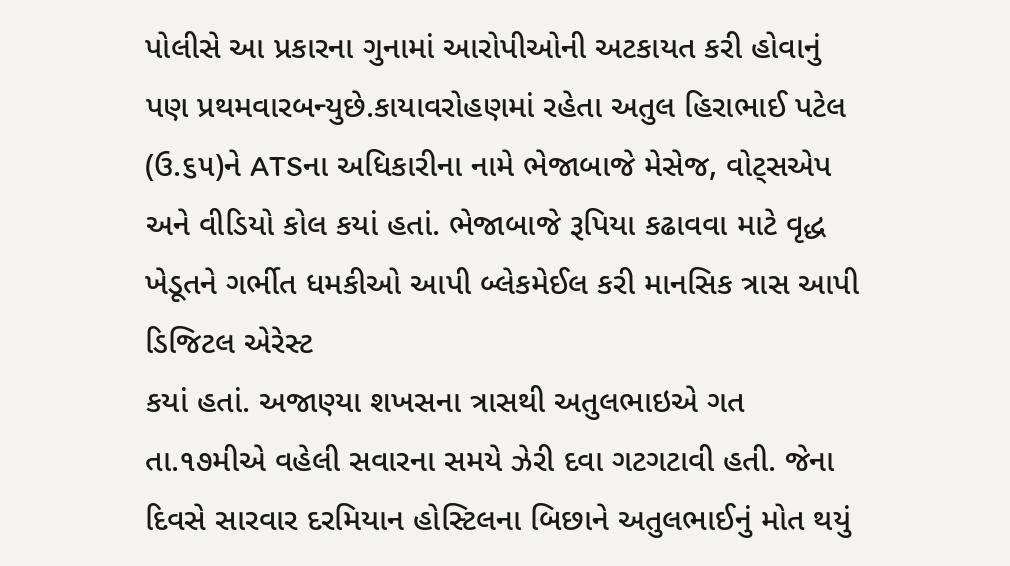પોલીસે આ પ્રકારના ગુનામાં આરોપીઓની અટકાયત કરી હોવાનું પણ પ્રથમવારબન્યુછે.કાયાવરોહણમાં રહેતા અતુલ હિરાભાઈ પટેલ (ઉ.૬૫)ને ATSના અધિકારીના નામે ભેજાબાજે મેસેજ, વોટ્સએપ અને વીડિયો કોલ કયાં હતાં. ભેજાબાજે રૂપિયા કઢાવવા માટે વૃદ્ધ ખેડૂતને ગર્ભીત ધમકીઓ આપી બ્લેકમેઈલ કરી માનસિક ત્રાસ આપી ડિજિટલ એરેસ્ટ
કયાં હતાં. અજાણ્યા શખસના ત્રાસથી અતુલભાઇએ ગત તા.૧૭મીએ વહેલી સવારના સમયે ઝેરી દવા ગટગટાવી હતી. જેના દિવસે સારવાર દરમિયાન હોસ્ટિલના બિછાને અતુલભાઈનું મોત થયું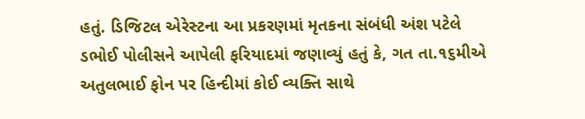હતું. ડિજિટલ એરેસ્ટના આ પ્રકરણમાં મૃતકના સંબંધી અંશ પટેલે ડભોઈ પોલીસને આપેલી ફરિયાદમાં જણાવ્યું હતું કે, ગત તા.૧૬મીએ અતુલભાઈ ફોન પર હિન્દીમાં કોઈ વ્યક્તિ સાથે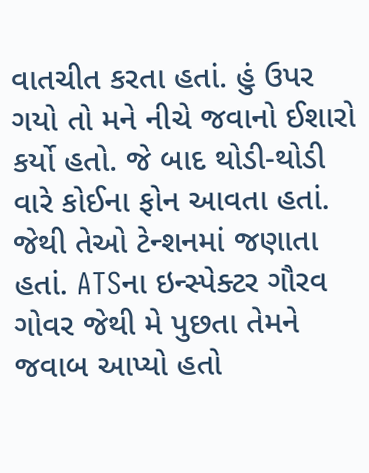વાતચીત કરતા હતાં. હું ઉપર ગયો તો મને નીચે જવાનો ઈશારો કર્યો હતો. જે બાદ થોડી-થોડી વારે કોઈના ફોન આવતા હતાં. જેથી તેઓ ટેન્શનમાં જણાતા હતાં. ATSના ઇન્સ્પેક્ટર ગૌરવ ગોવર જેથી મે પુછતા તેમને જવાબ આપ્યો હતો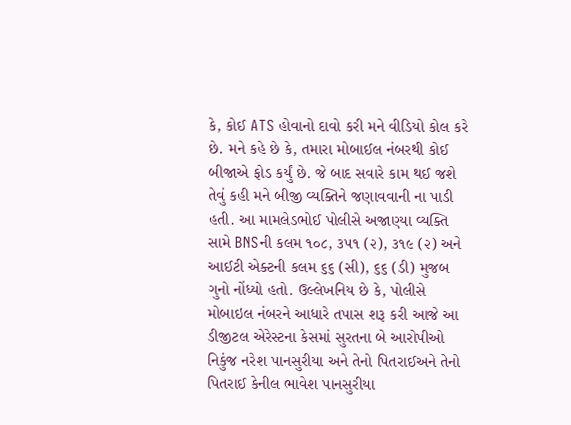કે, કોઈ ATS હોવાનો દાવો કરી મને વીડિયો કોલ કરે છે. મને કહે છે કે, તમારા મોબાઈલ નંબરથી કોઈ બીજાએ ફોડ કર્યું છે. જે બાદ સવારે કામ થઈ જશે તેવું કહી મને બીજી વ્યક્તિને જણાવવાની ના પાડી હતી. આ મામલેડભોઈ પોલીસે અજાણ્યા વ્યક્તિ સામે BNSની કલમ ૧૦૮, ૩૫૧ (૨), ૩૧૯ (૨) અને આઈટી એક્ટની કલમ ૬૬ (સી), ૬૬ (ડી) મુજબ ગુનો નોંધ્યો હતો. ઉલ્લેખનિય છે કે, પોલીસે મોબાઇલ નંબરને આધારે તપાસ શરૂ કરી આજે આ ડીજીટલ એરેસ્ટના કેસમાં સુરતના બે આરોપીઓ નિકુંજ નરેશ પાનસુરીયા અને તેનો પિતરાઈઅને તેનો પિતરાઈ કેનીલ ભાવેશ પાનસુરીયા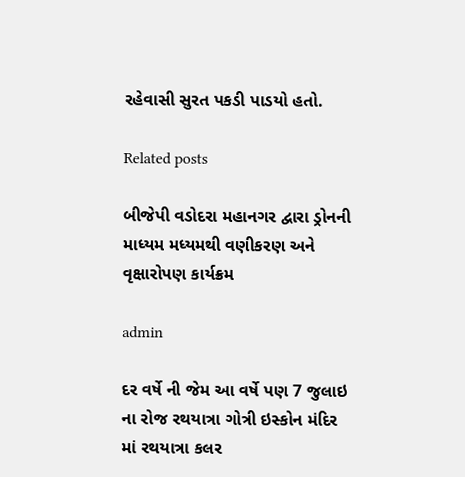રહેવાસી સુરત પકડી પાડયો હતો.

Related posts

બીજેપી વડોદરા મહાનગર દ્વારા ડ્રોનની માધ્યમ મધ્યમથી વણીકરણ અને વૃક્ષારોપણ કાર્યક્રમ

admin

દર વર્ષે ની જેમ આ વર્ષે પણ 7 જુલાઇ ના રોજ રથયાત્રા ગોત્રી ઇસ્કોન મંદિર માં રથયાત્રા કલર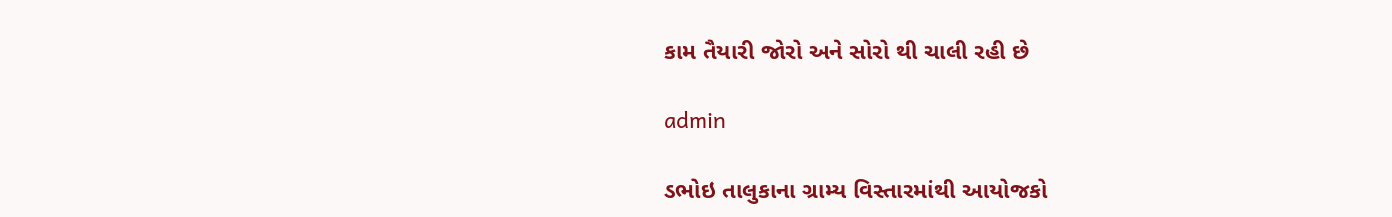કામ તૈયારી જોરો અને સોરો થી ચાલી રહી છે

admin

ડભોઇ તાલુકાના ગ્રામ્ય વિસ્તારમાંથી આયોજકો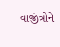વાજીંત્રોને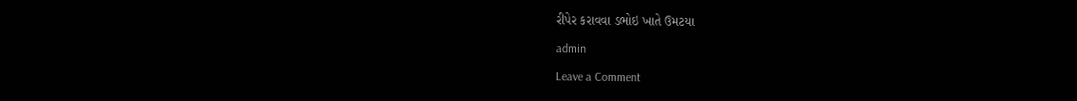રીપેર કરાવવા ડભોઇ ખાતે ઉમટયા

admin

Leave a Comment